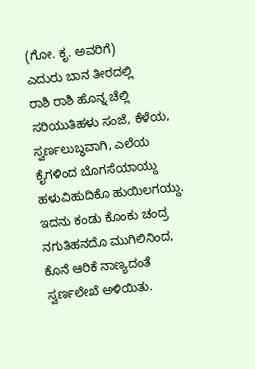(ಗೋ. ಕೃ. ಅವರಿಗೆ)
ಎದುರು ಬಾನ ತೀರದಲ್ಲಿ
ರಾಶಿ ರಾಶಿ ಹೊನ್ನ ಚೆಲ್ಲಿ
ಸರಿಯುತಿಹಳು ಸಂಜೆ, ಕೆಳೆಯ,
ಸ್ವರ್ಣಲುಬ್ಧವಾಗಿ, ಎಲೆಯ
ಕೈಗಳಿಂದ ಬೊಗಸೆಯಾಯ್ದು
ಹಳುವಿಹುದಿಕೊ ಹುಯಿಲಗಯ್ದು.
ಇದನು ಕಂಡು ಕೊಂಕು ಚಂದ್ರ
ನಗುತಿಹನದೊ ಮುಗಿಲಿನಿಂದ,
ಕೊನೆ ಆರಿಕೆ ನಾಣ್ಯದಂತೆ
ಸ್ವರ್ಣಲೇಖೆ ಅಳಿಯಿತು.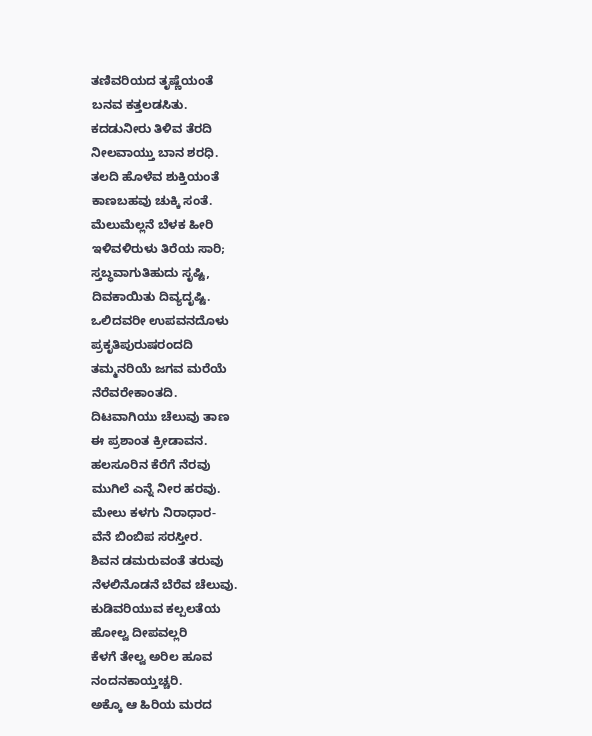ತಣಿವರಿಯದ ತೃಷ್ಣೆಯಂತೆ
ಬನವ ಕತ್ತಲಡಸಿತು.
ಕದಡುನೀರು ತಿಳಿವ ತೆರದಿ
ನೀಲವಾಯ್ತು ಬಾನ ಶರಧಿ.
ತಲದಿ ಹೊಳೆವ ಶುಕ್ತಿಯಂತೆ
ಕಾಣಬಹವು ಚುಕ್ಕಿ ಸಂತೆ.
ಮೆಲುಮೆಲ್ಲನೆ ಬೆಳಕ ಹೀರಿ
ಇಳಿವಳಿರುಳು ತಿರೆಯ ಸಾರಿ;
ಸ್ತಬ್ಧವಾಗುತಿಹುದು ಸೃಷ್ಟಿ,
ದಿವಕಾಯಿತು ದಿವ್ಯದೃಷ್ಟಿ.
ಒಲಿದವರೀ ಉಪವನದೊಳು
ಪ್ರಕೃತಿಪುರುಷರಂದದಿ
ತಮ್ಮನರಿಯೆ ಜಗವ ಮರೆಯೆ
ನೆರೆವರೇಕಾಂತದಿ.
ದಿಟವಾಗಿಯು ಚೆಲುವು ತಾಣ
ಈ ಪ್ರಶಾಂತ ಕ್ರೀಡಾವನ.
ಹಲಸೂರಿನ ಕೆರೆಗೆ ನೆರವು
ಮುಗಿಲೆ ಎನ್ನೆ ನೀರ ಹರವು.
ಮೇಲು ಕಳಗು ನಿರಾಧಾರ-
ವೆನೆ ಬಿಂಬಿಪ ಸರಸ್ತೀರ.
ಶಿವನ ಡಮರುವಂತೆ ತರುವು
ನೆಳಲಿನೊಡನೆ ಬೆರೆವ ಚೆಲುವು.
ಕುಡಿವರಿಯುವ ಕಲ್ಪಲತೆಯ
ಹೋಲ್ವ ದೀಪವಲ್ಲರಿ
ಕೆಳಗೆ ತೇಲ್ವ ಅರಿಲ ಹೂವ
ನಂದನಕಾಯ್ತಚ್ಚರಿ.
ಅಕ್ಕೊ ಆ ಹಿರಿಯ ಮರದ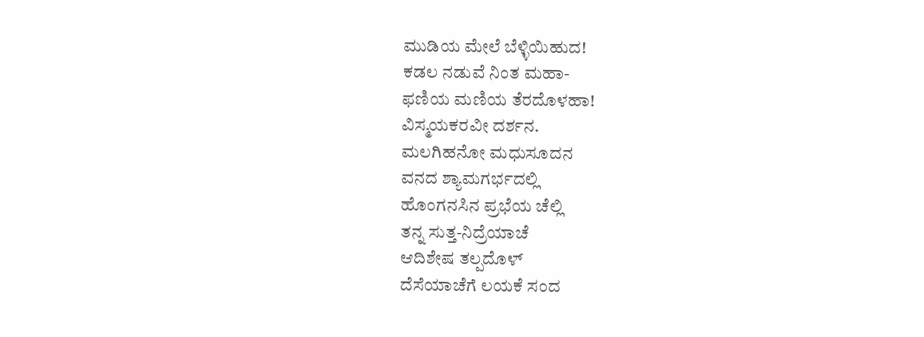ಮುಡಿಯ ಮೇಲೆ ಬೆಳ್ಳಿಯಿಹುದ!
ಕಡಲ ನಡುವೆ ನಿಂತ ಮಹಾ-
ಫಣಿಯ ಮಣಿಯ ತೆರದೊಳಹಾ!
ವಿಸ್ಮಯಕರವೀ ದರ್ಶನ.
ಮಲಗಿಹನೋ ಮಧುಸೂದನ
ವನದ ಶ್ಯಾಮಗರ್ಭದಲ್ಲಿ
ಹೊಂಗನಸಿನ ಪ್ರಭೆಯ ಚೆಲ್ಲಿ
ತನ್ನ ಸುತ್ತ-ನಿದ್ರೆಯಾಚೆ
ಆದಿಶೇಷ ತಲ್ಪದೊಳ್
ದೆಸೆಯಾಚೆಗೆ ಲಯಕೆ ಸಂದ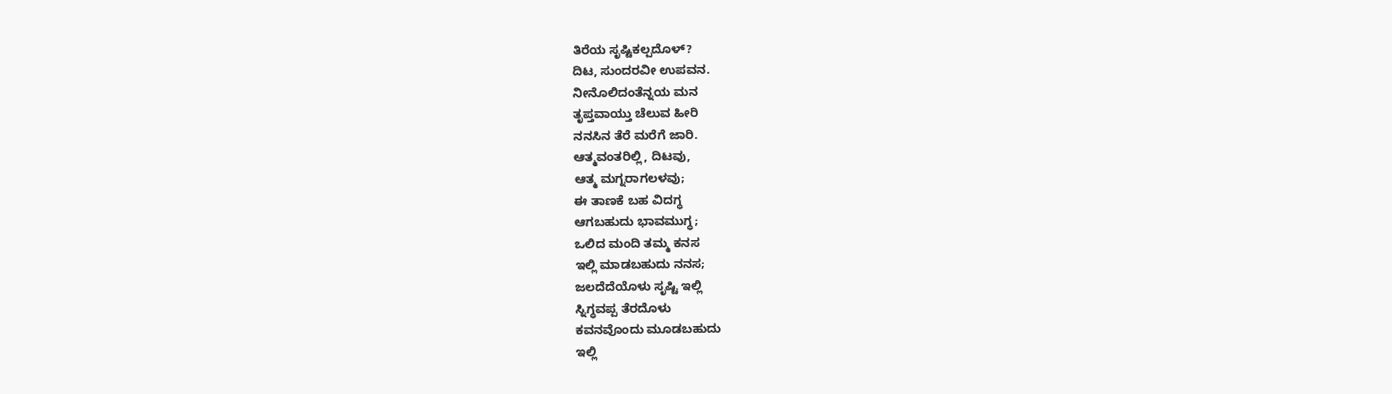ತಿರೆಯ ಸೃಷ್ಟಿಕಲ್ಪದೊಳ್?
ದಿಟ, ಸುಂದರವೀ ಉಪವನ.
ನೀನೊಲಿದಂತೆನ್ನಯ ಮನ
ತೃಪ್ತವಾಯ್ತು ಚೆಲುವ ಹೀರಿ
ನನಸಿನ ತೆರೆ ಮರೆಗೆ ಜಾರಿ.
ಆತ್ಮವಂತರಿಲ್ಲಿ, ದಿಟವು,
ಆತ್ಮ ಮಗ್ನರಾಗಲಳವು;
ಈ ತಾಣಕೆ ಬಹ ವಿದಗ್ಧ
ಆಗಬಹುದು ಭಾವಮುಗ್ಧ;
ಒಲಿದ ಮಂದಿ ತಮ್ಮ ಕನಸ
ಇಲ್ಲಿ ಮಾಡಬಹುದು ನನಸ;
ಜಲದೆದೆಯೊಳು ಸೃಷ್ಟಿ ಇಲ್ಲಿ
ಸ್ನಿಗ್ಧವಪ್ಪ ತೆರದೊಳು
ಕವನವೊಂದು ಮೂಡಬಹುದು
ಇಲ್ಲಿ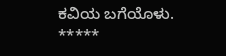ಕವಿಯ ಬಗೆಯೊಳು.
*****